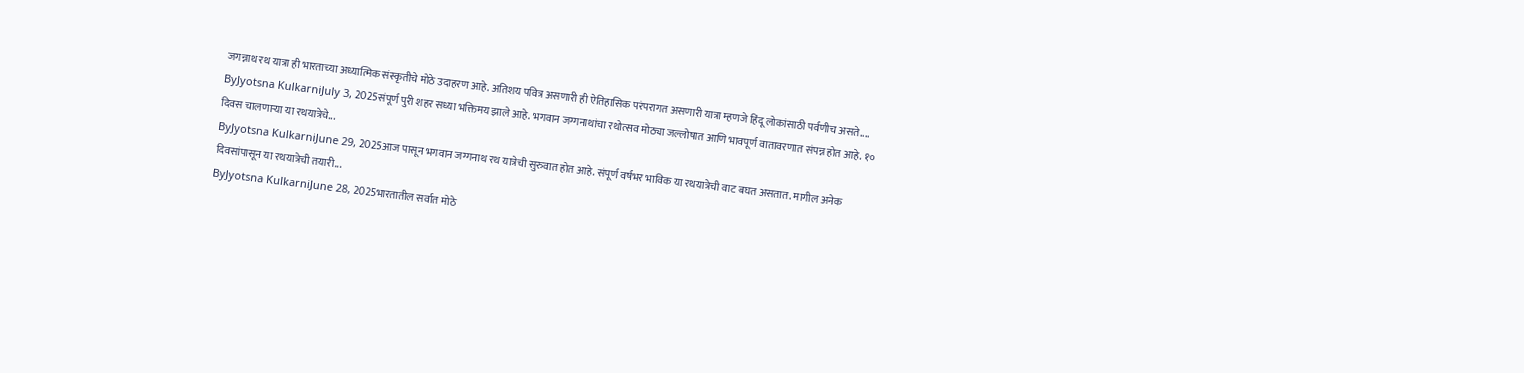जगन्नाथ रथ यात्रा ही भारताच्या अध्यात्मिक संस्कृतीचे मोठे उदाहरण आहे. अतिशय पवित्र असणारी ही ऐतिहासिक परंपरागत असणारी यात्रा म्हणजे हिंदू लोकांसाठी पर्वणीच असते....
ByJyotsna KulkarniJuly 3, 2025संपूर्ण पुरी शहर सध्या भक्तिमय झाले आहे. भगवान जग्गनाथांचा रथोत्सव मोठ्या जल्लोषात आणि भावपूर्ण वातावरणात संपन्न होत आहे. १० दिवस चालणाऱ्या या रथयात्रेचे...
ByJyotsna KulkarniJune 29, 2025आज पासून भगवान जग्गनाथ रथ यात्रेची सुरुवात होत आहे. संपूर्ण वर्षभर भाविक या रथयात्रेची वाट बघत असतात. मागील अनेक दिवसांपासून या रथयात्रेची तयारी...
ByJyotsna KulkarniJune 28, 2025भारतातील सर्वात मोठे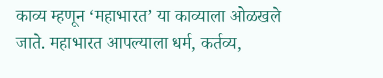काव्य म्हणून ‘महाभारत’ या काव्याला ओळखले जाते. महाभारत आपल्याला धर्म, कर्तव्य,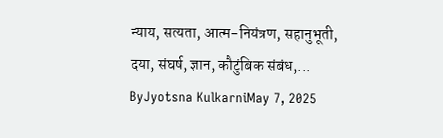न्याय, सत्यता, आत्म-नियंत्रण, सहानुभूती, दया, संघर्ष, ज्ञान, कौटुंबिक संबंध,...
ByJyotsna KulkarniMay 7, 2025